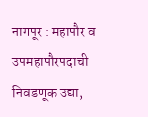नागपूर : महापौर व उपमहापौरपदाची निवडणूक उद्या,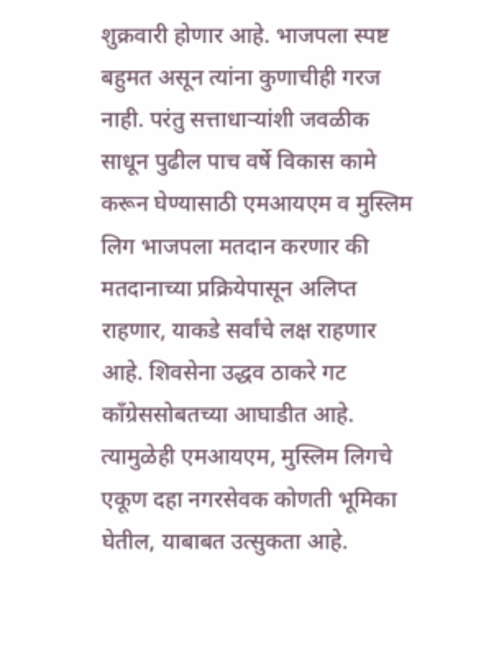शुक्रवारी होणार आहे. भाजपला स्पष्ट बहुमत असून त्यांना कुणाचीही गरज नाही. परंतु सत्ताधाऱ्यांशी जवळीक साधून पुढील पाच वर्षे विकास कामे करून घेण्यासाठी एमआयएम व मुस्लिम लिग भाजपला मतदान करणार की मतदानाच्या प्रक्रियेपासून अलिप्त राहणार, याकडे सर्वांचे लक्ष राहणार आहे. शिवसेना उद्धव ठाकरे गट कॉंग्रेससोबतच्या आघाडीत आहे. त्यामुळेही एमआयएम, मुस्लिम लिगचे एकूण दहा नगरसेवक कोणती भूमिका घेतील, याबाबत उत्सुकता आहे.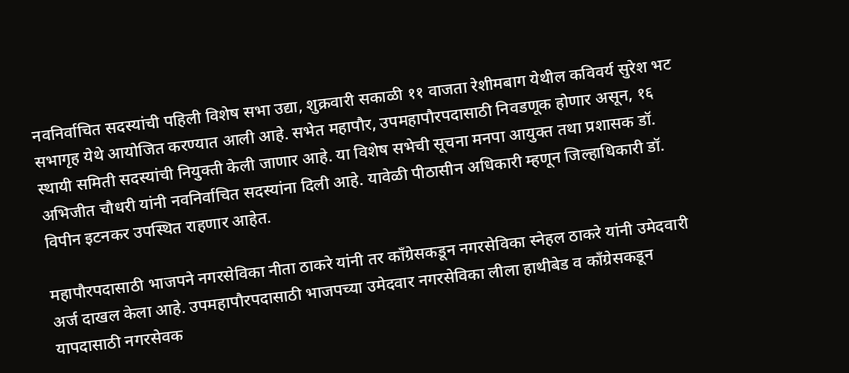नवनिर्वाचित सदस्यांची पहिली विशेष सभा उद्या, शुक्रवारी सकाळी ११ वाजता रेशीमबाग येथील कविवर्य सुरेश भट सभागृह येथे आयोजित करण्यात आली आहे. सभेत महापौर, उपमहापौरपदासाठी निवडणूक होणार असून, १६ स्थायी समिती सदस्यांची नियुक्ती केली जाणार आहे. या विशेष सभेची सूचना मनपा आयुक्त तथा प्रशासक डॉ. अभिजीत चौधरी यांनी नवनिर्वाचित सदस्यांना दिली आहे. यावेळी पीठासीन अधिकारी म्हणून जिल्हाधिकारी डॉ. विपीन इटनकर उपस्थित राहणार आहेत.

महापौरपदासाठी भाजपने नगरसेविका नीता ठाकरे यांनी तर काँग्रेसकडून नगरसेविका स्नेहल ठाकरे यांनी उमेदवारी अर्ज दाखल केला आहे. उपमहापौरपदासाठी भाजपच्या उमेदवार नगरसेविका लीला हाथीबेड व काँग्रेसकडून यापदासाठी नगरसेवक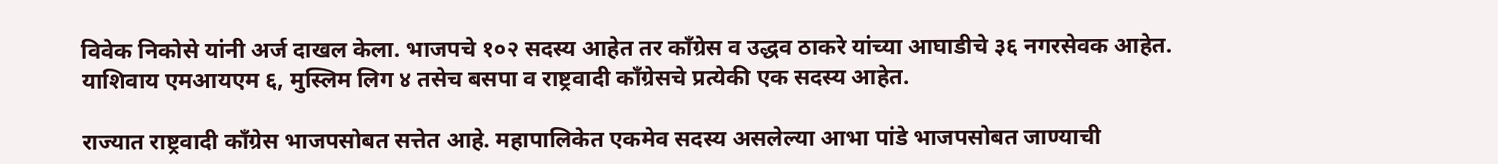विवेक निकोसे यांनी अर्ज दाखल केला. भाजपचे १०२ सदस्य आहेत तर कॉंग्रेस व उद्धव ठाकरे यांच्या आघाडीचे ३६ नगरसेवक आहेत. याशिवाय एमआयएम ६, मुस्लिम लिग ४ तसेच बसपा व राष्ट्रवादी कॉंग्रेसचे प्रत्येकी एक सदस्य आहेत.

राज्यात राष्ट्रवादी कॉंग्रेस भाजपसोबत सत्तेत आहे. महापालिकेत एकमेव सदस्य असलेल्या आभा पांडे भाजपसोबत जाण्याची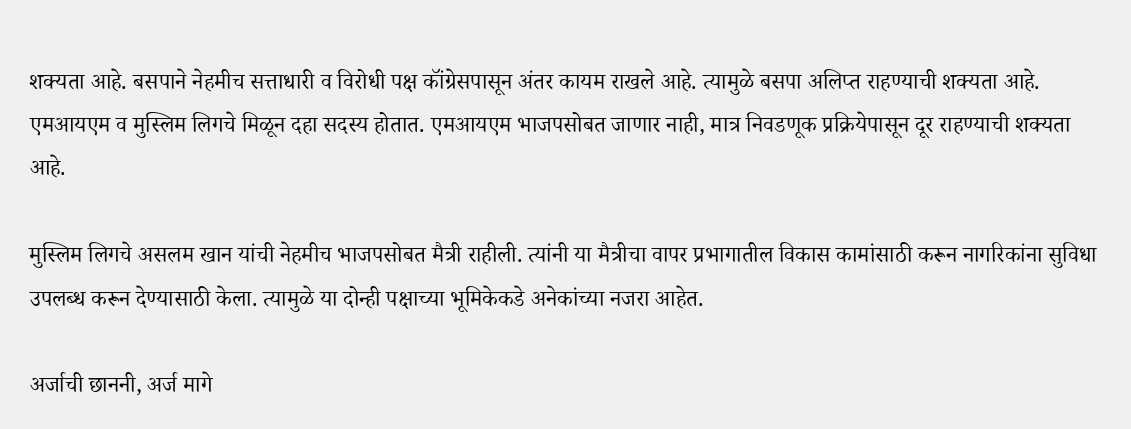शक्यता आहे. बसपाने नेहमीच सत्ताधारी व विरोधी पक्ष कॉंग्रेसपासून अंतर कायम राखले आहे. त्यामुळे बसपा अलिप्त राहण्याची शक्यता आहे. एमआयएम व मुस्लिम लिगचे मिळून दहा सदस्य होतात. एमआयएम भाजपसोबत जाणार नाही, मात्र निवडणूक प्रक्रियेपासून दूर राहण्याची शक्यता आहे.

मुस्लिम लिगचे असलम खान यांची नेहमीच भाजपसोबत मैत्री राहीली. त्यांनी या मैत्रीचा वापर प्रभागातील विकास कामांसाठी करून नागरिकांना सुविधा उपलब्ध करून देण्यासाठी केला. त्यामुळे या दोन्ही पक्षाच्या भूमिकेकडे अनेकांच्या नजरा आहेत.

अर्जाची छाननी, अर्ज मागे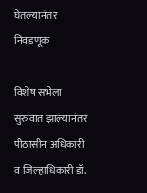घेतल्यानंतर निवडणूक

विशेष सभेला सुरुवात झाल्यानंतर पीठासीन अधिकारी व जिल्हाधिकारी डॉ.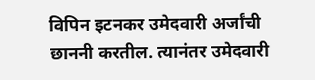विपिन इटनकर उमेदवारी अर्जांची छाननी करतील. त्यानंतर उमेदवारी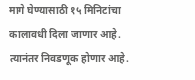मागे घेण्यासाठी १५ मिनिटांचा कालावधी दिला जाणार आहे. त्यानंतर निवडणूक होणार आहे.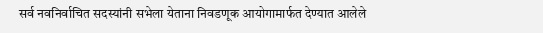सर्व नवनिर्वाचित सदस्यांनी सभेला येताना निवडणूक आयोगामार्फत देण्यात आलेले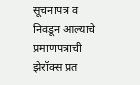सूचनापत्र व निवडून आल्याचे प्रमाणपत्राची झेरॉक्स प्रत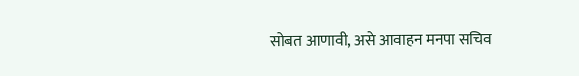सोबत आणावी, असे आवाहन मनपा सचिव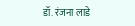डॉ. रंजना लाडे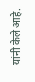यांनी केले आहे.